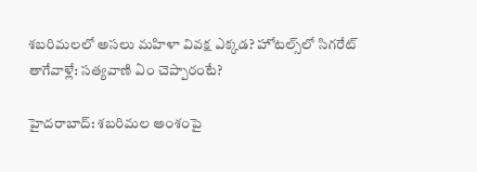శబరిమలలో అసలు మహిళా వివక్ష ఎక్కడ? హోటల్స్‌లో సిగరేట్ తాగేవాళ్లే: సత్యవాణి ఏం చెప్పారంటే?

హైదరాబాద్: శబరిమల అంశంపై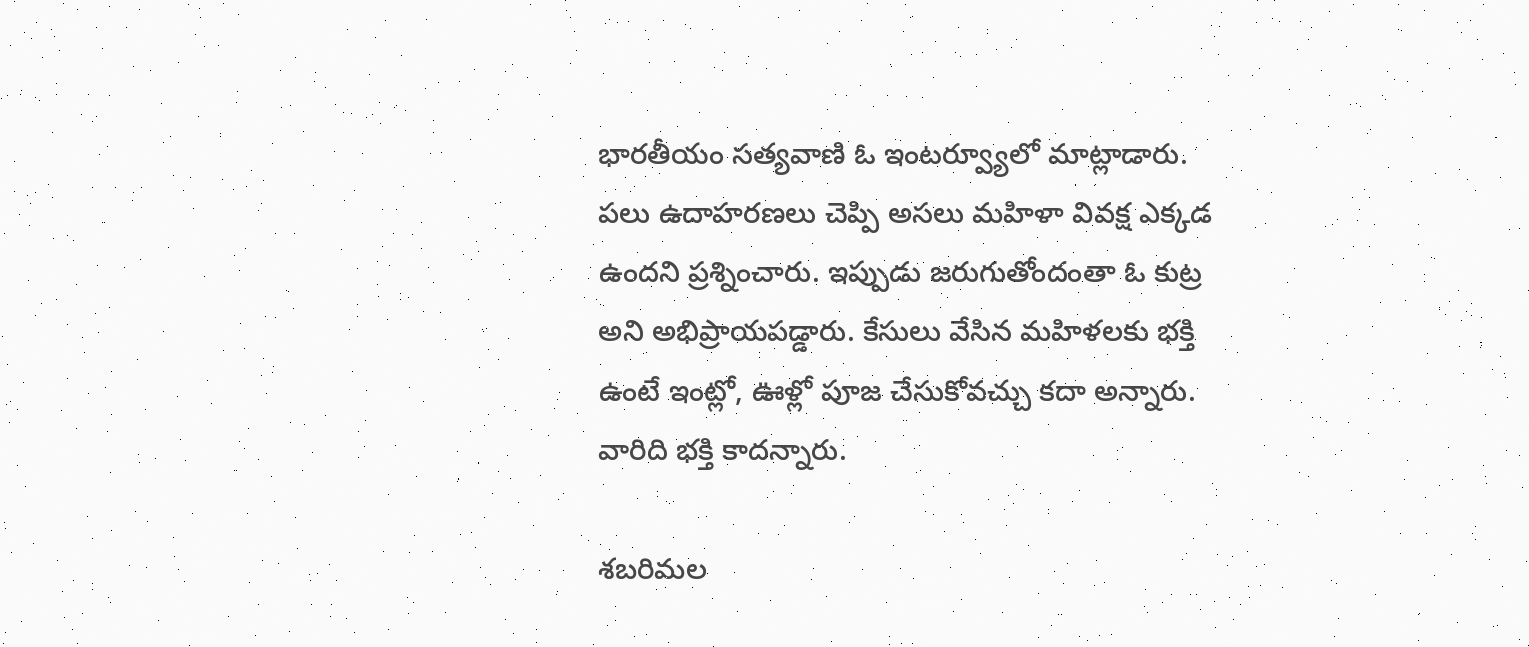భారతీయం సత్యవాణి ఓ ఇంటర్వ్యూలో మాట్లాడారు. పలు ఉదాహరణలు చెప్పి అసలు మహిళా వివక్ష ఎక్కడ ఉందని ప్రశ్నించారు. ఇప్పుడు జరుగుతోందంతా ఓ కుట్ర అని అభిప్రాయపడ్డారు. కేసులు వేసిన మహిళలకు భక్తి ఉంటే ఇంట్లో, ఊళ్లో పూజ చేసుకోవచ్చు కదా అన్నారు. వారిది భక్తి కాదన్నారు.

శబరిమల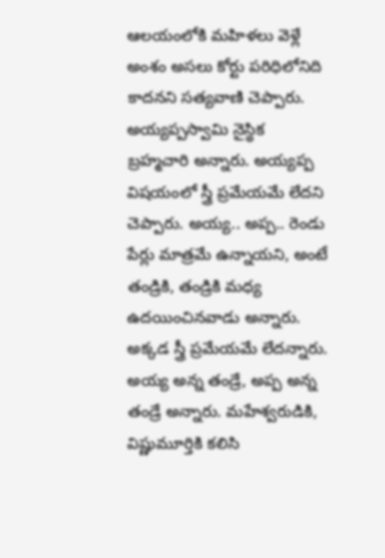ఆలయంలోకి మహిళలు వెళ్లే అంశం అసలు కోర్టు పరిధిలోనిది కాదనని సత్యవాణి చెప్పారు. అయ్యప్పస్వామి నైస్థిక బ్రహ్మచారి అన్నారు. అయ్యప్ప విషయంలో స్త్రీ ప్రమేయమే లేదని చెప్పారు. అయ్య.. అప్ప.. రెండు పేర్లు మాత్రమే ఉన్నాయని, అంటే తండ్రికి, తండ్రికి మధ్య ఉదయించినవాడు అన్నారు. అక్కడ స్త్రీ ప్రమేయమే లేదన్నారు. అయ్య అన్న తండ్రే, అప్ప అన్న తండ్రే అన్నారు. మహేశ్వరుడికి, విష్ణుమూర్తికి కలిసి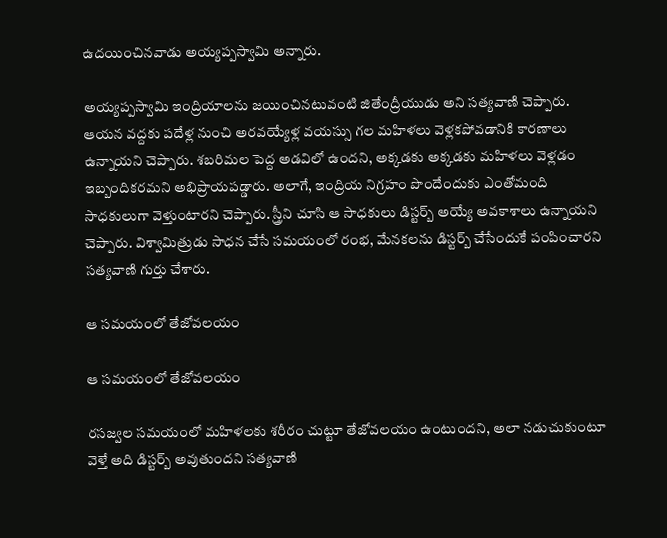ఉదయించినవాడు అయ్యప్పస్వామి అన్నారు.

అయ్యప్పస్వామి ఇంద్రియాలను జయించినటువంటి జితేంద్రీయుడు అని సత్యవాణి చెప్పారు. ఆయన వద్దకు పదేళ్ల నుంచి అరవయ్యేళ్ల వయస్సు గల మహిళలు వెళ్లకపోవడానికి కారణాలు ఉన్నాయని చెప్పారు. శబరిమల పెద్ద అడవిలో ఉందని, అక్కడకు అక్కడకు మహిళలు వెళ్లడం ఇబ్బందికరమని అభిప్రాయపడ్డారు. అలాగే, ఇంద్రియ నిగ్రహం పొందేందుకు ఎంతోమంది సాధకులుగా వెళ్తుంటారని చెప్పారు. స్త్రీని చూసి ఆ సాధకులు డిస్టర్బ్ అయ్యే అవకాశాలు ఉన్నాయని చెప్పారు. విశ్వామిత్రుడు సాధన చేసే సమయంలో రంభ, మేనకలను డిస్టర్బ్ చేసేందుకే పంపించారని సత్యవాణి గుర్తు చేశారు.

ఆ సమయంలో తేజోవలయం

ఆ సమయంలో తేజోవలయం

రసజ్వల సమయంలో మహిళలకు శరీరం చుట్టూ తేజోవలయం ఉంటుందని, అలా నడుచుకుంటూ వెళ్తే అది డిస్టర్బ్ అవుతుందని సత్యవాణి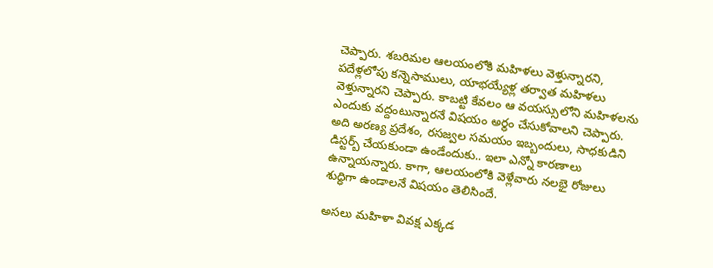చెప్పారు. శబరిమల ఆలయంలోకి మహిళలు వెళ్తున్నారని, పదేళ్లలోపు కన్నెసాములు, యాభయ్యేళ్ల తర్వాత మహిళలు వెళ్తున్నారని చెప్పారు. కాబట్టి కేవలం ఆ వయస్సులోని మహిళలను ఎందుకు వద్దంటున్నారనే విషయం అర్థం చేసుకోవాలని చెప్పారు. అది అరణ్య ప్రదేశం, రసజ్వల సమయం ఇబ్బందులు, సాధకుడిని డిస్టర్బ్ చేయకుండా ఉండేందుకు.. ఇలా ఎన్నో కారణాలు ఉన్నాయన్నారు. కాగా, ఆలయంలోకి వెళ్లేవారు నలభై రోజులు శుద్ధిగా ఉండాలనే విషయం తెలిసిందే.

అసలు మహిళా వివక్ష ఎక్కడ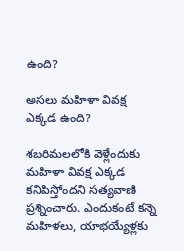ఉంది?

అసలు మహిళా వివక్ష ఎక్కడ ఉంది?

శబరిమలలోకి వెళ్లేందుకు మహిళా వివక్ష ఎక్కడ కనిపిస్తోందని సత్యవాణి ప్రశ్నించారు. ఎందుకంటే కన్నె మహిళలు, యాభయ్యేళ్లకు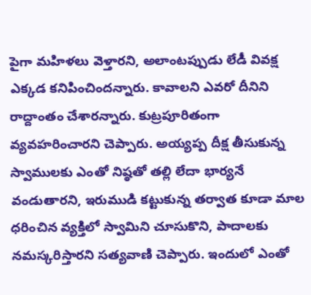పైగా మహిళలు వెళ్తారని, అలాంటప్పుడు లేడీ వివక్ష ఎక్కడ కనిపించిందన్నారు. కావాలని ఎవరో దీనిని రాద్దాంతం చేశారన్నారు. కుట్రపూరితంగా వ్యవహరించారని చెప్పారు. అయ్యప్ప దీక్ష తీసుకున్న స్వాములకు ఎంతో నిష్ఠతో తల్లి లేదా భార్యనే వండుతారని, ఇరుముడి కట్టుకున్న తర్వాత కూడా మాల ధరించిన వ్యక్తిలో స్వామిని చూసుకొని, పాదాలకు నమస్కరిస్తారని సత్యవాణి చెప్పారు. ఇందులో ఎంతో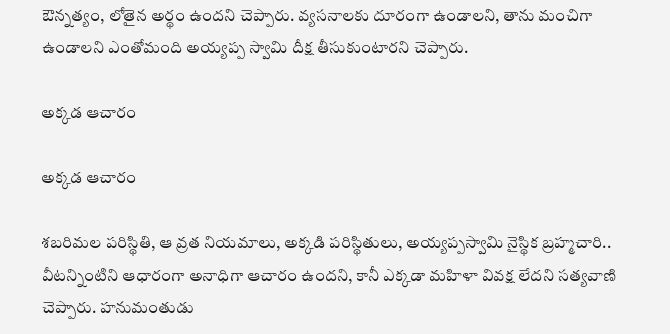ఔన్నత్యం, లోతైన అర్థం ఉందని చెప్పారు. వ్యసనాలకు దూరంగా ఉండాలని, తాను మంచిగా ఉండాలని ఎంతోమంది అయ్యప్ప స్వామి దీక్ష తీసుకుంటారని చెప్పారు.

అక్కడ ఆచారం

అక్కడ ఆచారం

శబరిమల పరిస్థితి, ఆ వ్రత నియమాలు, అక్కడి పరిస్థితులు, అయ్యప్పస్వామి నైస్థిక బ్రహ్మచారి.. వీటన్నింటిని ఆధారంగా అనాధిగా ఆచారం ఉందని, కానీ ఎక్కడా మహిళా వివక్ష లేదని సత్యవాణి చెప్పారు. హనుమంతుడు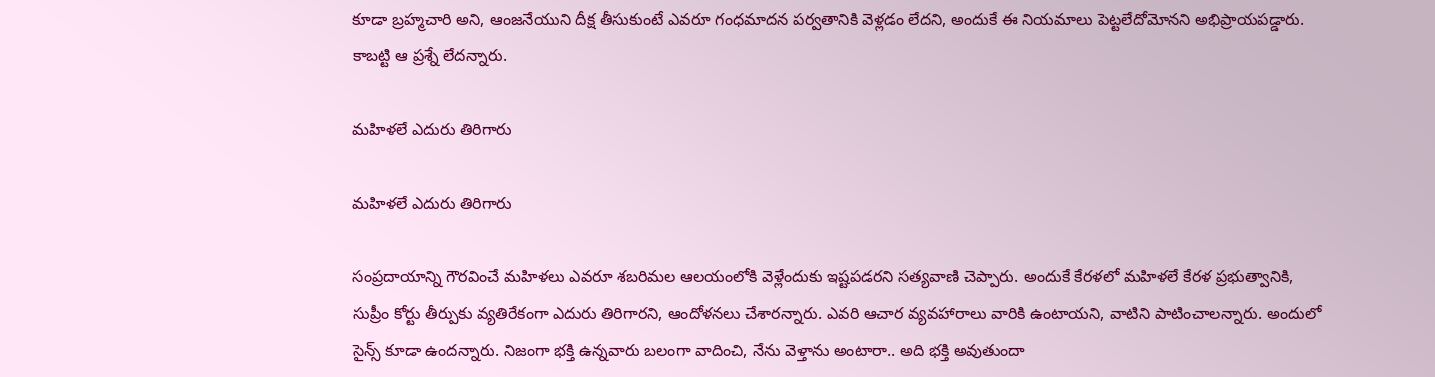కూడా బ్రహ్మచారి అని, ఆంజనేయుని దీక్ష తీసుకుంటే ఎవరూ గంధమాదన పర్వతానికి వెళ్లడం లేదని, అందుకే ఈ నియమాలు పెట్టలేదోమోనని అభిప్రాయపడ్డారు. కాబట్టి ఆ ప్రశ్నే లేదన్నారు.

మహిళలే ఎదురు తిరిగారు

మహిళలే ఎదురు తిరిగారు

సంప్రదాయాన్ని గౌరవించే మహిళలు ఎవరూ శబరిమల ఆలయంలోకి వెళ్లేందుకు ఇష్టపడరని సత్యవాణి చెప్పారు. అందుకే కేరళలో మహిళలే కేరళ ప్రభుత్వానికి, సుప్రీం కోర్టు తీర్పుకు వ్యతిరేకంగా ఎదురు తిరిగారని, ఆందోళనలు చేశారన్నారు. ఎవరి ఆచార వ్యవహారాలు వారికి ఉంటాయని, వాటిని పాటించాలన్నారు. అందులో సైన్స్ కూడా ఉందన్నారు. నిజంగా భక్తి ఉన్నవారు బలంగా వాదించి, నేను వెళ్తాను అంటారా.. అది భక్తి అవుతుందా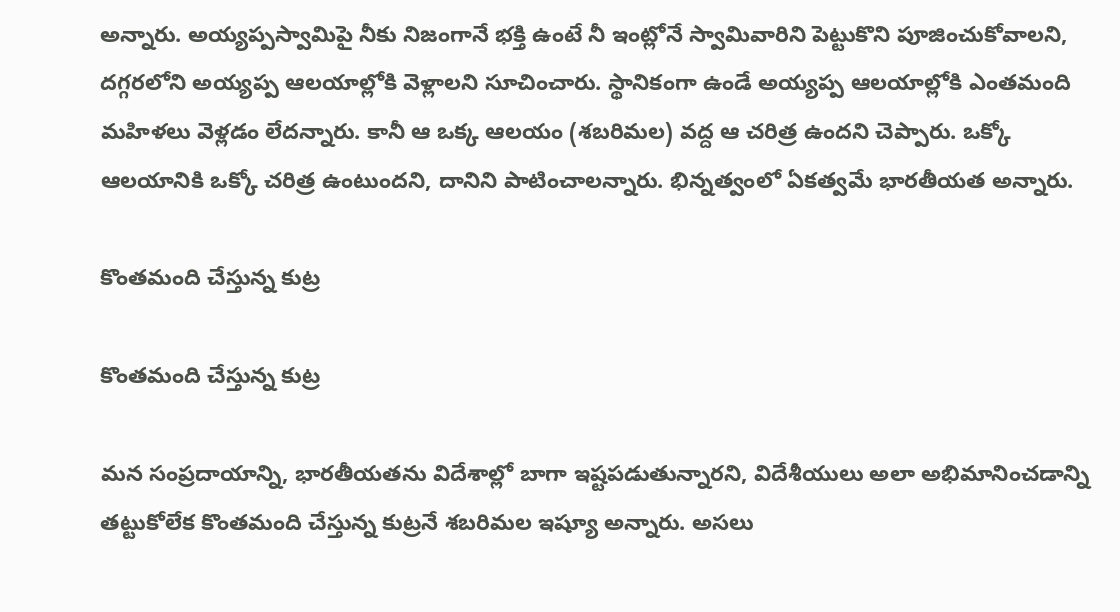అన్నారు. అయ్యప్పస్వామిపై నీకు నిజంగానే భక్తి ఉంటే నీ ఇంట్లోనే స్వామివారిని పెట్టుకొని పూజించుకోవాలని, దగ్గరలోని అయ్యప్ప ఆలయాల్లోకి వెళ్లాలని సూచించారు. స్థానికంగా ఉండే అయ్యప్ప ఆలయాల్లోకి ఎంతమంది మహిళలు వెళ్లడం లేదన్నారు. కానీ ఆ ఒక్క ఆలయం (శబరిమల) వద్ద ఆ చరిత్ర ఉందని చెప్పారు. ఒక్కో ఆలయానికి ఒక్కో చరిత్ర ఉంటుందని, దానిని పాటించాలన్నారు. భిన్నత్వంలో ఏకత్వమే భారతీయత అన్నారు.

కొంతమంది చేస్తున్న కుట్ర

కొంతమంది చేస్తున్న కుట్ర

మన సంప్రదాయాన్ని, భారతీయతను విదేశాల్లో బాగా ఇష్టపడుతున్నారని, విదేశీయులు అలా అభిమానించడాన్ని తట్టుకోలేక కొంతమంది చేస్తున్న కుట్రనే శబరిమల ఇష్యూ అన్నారు. అసలు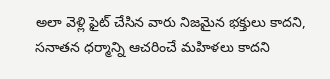అలా వెళ్లి ఫైట్ చేసిన వారు నిజమైన భక్తులు కాదని, సనాతన ధర్మాన్ని ఆచరించే మహిళలు కాదని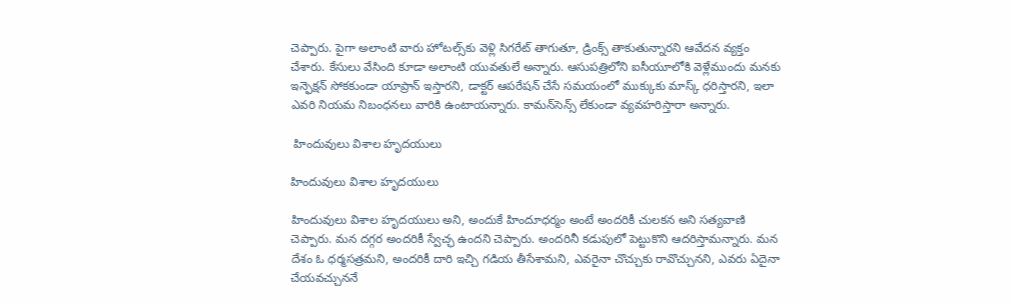చెప్పారు. పైగా అలాంటి వారు హోటల్స్‌కు వెళ్లి సిగరేట్ తాగుతూ, డ్రింక్స్ తాకుతున్నారని ఆవేదన వ్యక్తం చేశారు. కేసులు వేసింది కూడా అలాంటి యువతులే అన్నారు. ఆసుపత్రిలోని ఐసీయూలోకి వెళ్లేముందు మనకు ఇన్ఫెక్షన్ సోకకుండా యాప్రాన్ ఇస్తారని, డాక్టర్ ఆపరేషన్ చేసే సమయంలో ముక్కుకు మాస్క్ ధరిస్తారని, ఇలా ఎవరి నియమ నిబంధనలు వారికి ఉంటాయన్నారు. కామన్‌సెన్స్ లేకుండా వ్యవహరిస్తారా అన్నారు.

 హిందువులు విశాల హృదయులు

హిందువులు విశాల హృదయులు

హిందువులు విశాల హృదయులు అని, అందుకే హిందూధర్మం అంటే అందరికీ చులకన అని సత్యవాణి చెప్పారు. మన దగ్గర అందరికీ స్వేచ్ఛ ఉందని చెప్పారు. అందరినీ కడుపులో పెట్టుకొని ఆదరిస్తామన్నారు. మన దేశం ఓ ధర్మసత్రమని, అందరికీ దారి ఇచ్చి గడియ తీసేశామని, ఎవరైనా చొచ్చుకు రావొచ్చునని, ఎవరు ఏదైనా చేయవచ్చుననే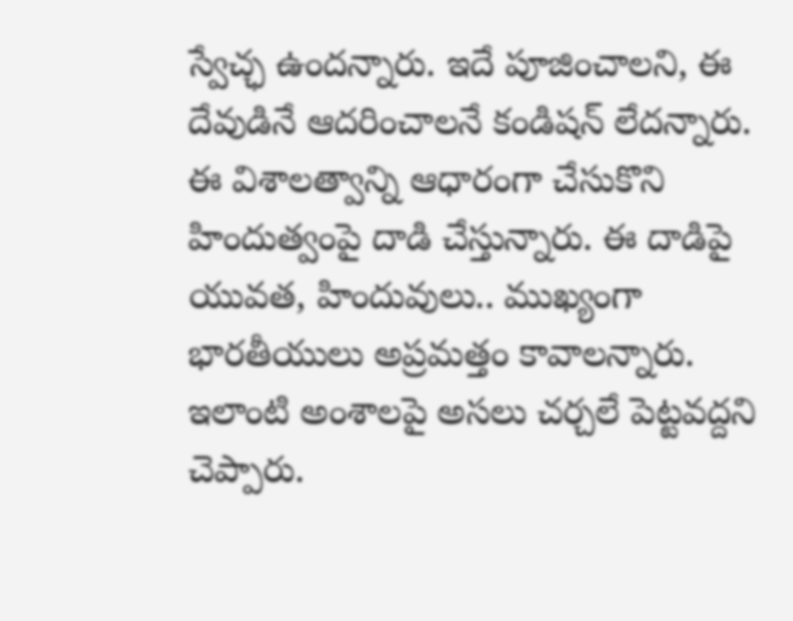స్వేచ్ఛ ఉందన్నారు. ఇదే పూజించాలని, ఈ దేవుడినే ఆదరించాలనే కండిషన్ లేదన్నారు. ఈ విశాలత్వాన్ని ఆధారంగా చేసుకొని హిందుత్వంపై దాడి చేస్తున్నారు. ఈ దాడిపై యువత, హిందువులు.. ముఖ్యంగా భారతీయులు అప్రమత్తం కావాలన్నారు. ఇలాంటి అంశాలపై అసలు చర్చలే పెట్టవద్దని చెప్పారు.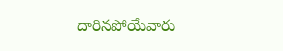దారినపోయేవారు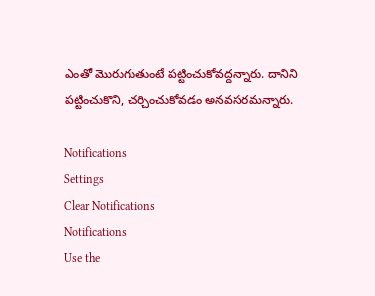ఎంతో మొరుగుతుంటే పట్టించుకోవద్దన్నారు. దానిని పట్టించుకొని, చర్చించుకోవడం అనవసరమన్నారు.

Notifications
Settings
Clear Notifications
Notifications
Use the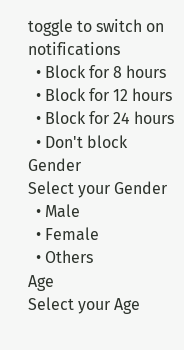toggle to switch on notifications
  • Block for 8 hours
  • Block for 12 hours
  • Block for 24 hours
  • Don't block
Gender
Select your Gender
  • Male
  • Female
  • Others
Age
Select your Age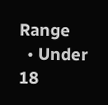Range
  • Under 18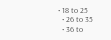• 18 to 25
  • 26 to 35
  • 36 to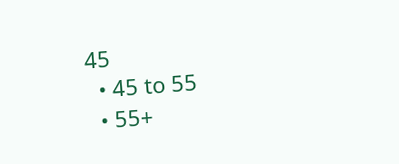45
  • 45 to 55
  • 55+